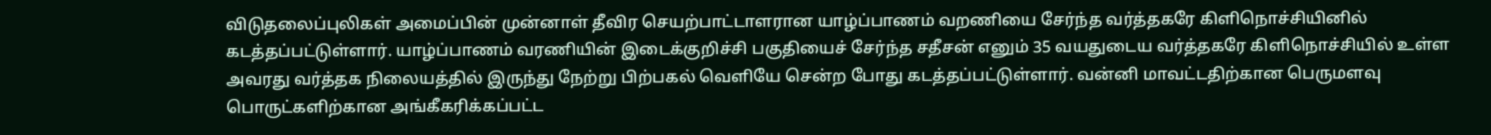விடுதலைப்புலிகள் அமைப்பின் முன்னாள் தீவிர செயற்பாட்டாளரான யாழ்ப்பாணம் வறணியை சேர்ந்த வர்த்தகரே கிளிநொச்சியினில் கடத்தப்பட்டுள்ளார். யாழ்ப்பாணம் வரணியின் இடைக்குறிச்சி பகுதியைச் சேர்ந்த சதீசன் எனும் 35 வயதுடைய வர்த்தகரே கிளிநொச்சியில் உள்ள அவரது வர்த்தக நிலையத்தில் இருந்து நேற்று பிற்பகல் வெளியே சென்ற போது கடத்தப்பட்டுள்ளார். வன்னி மாவட்டதிற்கான பெருமளவு பொருட்களிற்கான அங்கீகரிக்கப்பட்ட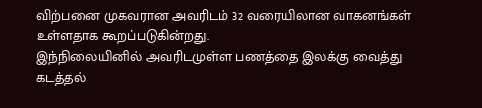விற்பனை முகவரான அவரிடம் 32 வரையிலான வாகனங்கள் உள்ளதாக கூறப்படுகின்றது.
இந்நிலையினில் அவரிடமுள்ள பணத்தை இலக்கு வைத்து கடத்தல்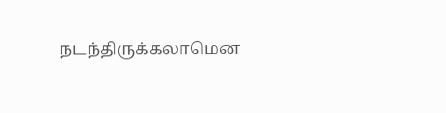நடந்திருக்கலாமென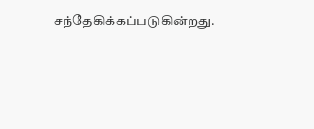சந்தேகிக்கப்படுகின்றது.